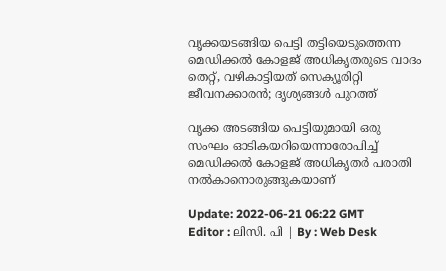വൃക്കയടങ്ങിയ പെട്ടി തട്ടിയെടുത്തെന്ന മെഡിക്കൽ കോളജ് അധികൃതരുടെ വാദം തെറ്റ്, വഴികാട്ടിയത് സെക്യൂരിറ്റി ജീവനക്കാരന്‍; ദൃശ്യങ്ങൾ പുറത്ത്

വൃക്ക അടങ്ങിയ പെട്ടിയുമായി ഒരു സംഘം ഓടികയറിയെന്നാരോപിച്ച് മെഡിക്കൽ കോളജ് അധികൃതർ പരാതി നൽകാനൊരുങ്ങുകയാണ്

Update: 2022-06-21 06:22 GMT
Editor : ലിസി. പി | By : Web Desk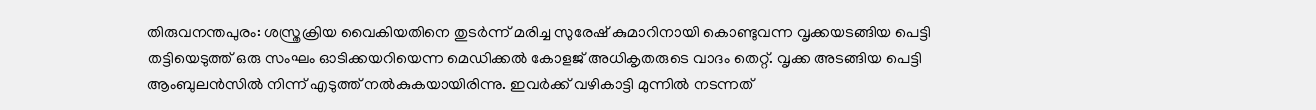തിരുവനന്തപുരം: ശസ്ത്രക്രിയ വൈകിയതിനെ തുടർന്ന് മരിച്ച സുരേഷ് കുമാറിനായി കൊണ്ടുവന്ന വൃക്കയടങ്ങിയ പെട്ടി തട്ടിയെടുത്ത് ഒരു സംഘം ഓടിക്കയറിയെന്ന മെഡിക്കൽ കോളജ് അധികൃതരുടെ വാദം തെറ്റ്. വൃക്ക അടങ്ങിയ പെട്ടി ആംബുലൻസിൽ നിന്ന് എടുത്ത് നൽകുകയായിരിന്നു. ഇവർക്ക് വഴികാട്ടി മുന്നിൽ നടന്നത്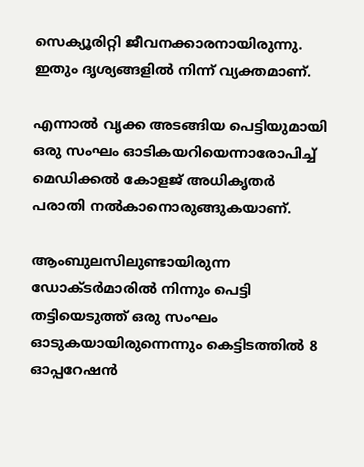സെക്യൂരിറ്റി ജീവനക്കാരനായിരുന്നു. ഇതും ദൃശ്യങ്ങളിൽ നിന്ന് വ്യക്തമാണ്.

എന്നാൽ വൃക്ക അടങ്ങിയ പെട്ടിയുമായി ഒരു സംഘം ഓടികയറിയെന്നാരോപിച്ച് മെഡിക്കൽ കോളജ് അധികൃതർ പരാതി നൽകാനൊരുങ്ങുകയാണ്.

ആംബുലസിലുണ്ടായിരുന്ന ഡോക്ടർമാരിൽ നിന്നും പെട്ടി തട്ടിയെടുത്ത് ഒരു സംഘം ഓടുകയായിരുന്നെന്നും കെട്ടിടത്തിൽ 8 ഓപ്പറേഷൻ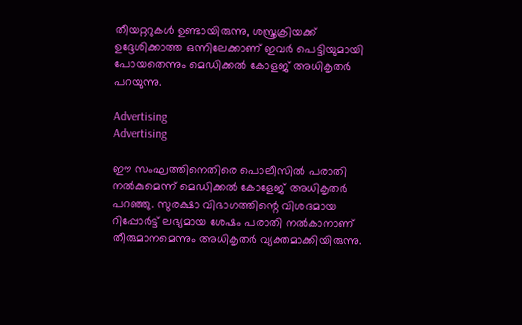തീയറ്ററുകൾ ഉണ്ടായിരുന്നു, ശസ്ത്രക്രിയക്ക് ഉദ്ദേശിക്കാത്ത ഒന്നിലേക്കാണ് ഇവർ പെട്ടിയുമായി പോയതെന്നും മെഡിക്കൽ കോളജ് അധികൃതർ പറയുന്നു.

Advertising
Advertising

ഈ സംഘത്തിനെതിരെ പൊലീസിൽ പരാതി നൽകുമെന്ന് മെഡിക്കൽ കോളേജ് അധികൃതർ പറഞ്ഞു. സുരക്ഷാ വിഭാഗത്തിന്റെ വിശദമായ റിപ്പോർട്ട് ലഭ്യമായ ശേഷം പരാതി നൽകാനാണ് തീരുമാനമെന്നും അധികൃതർ വ്യക്തമാക്കിയിരുന്നു.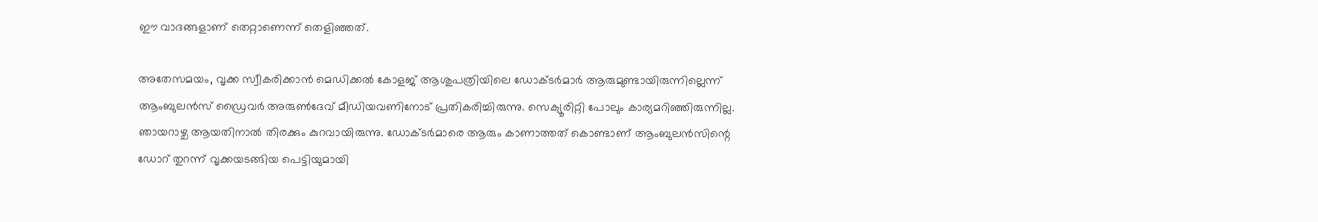ഈ വാദങ്ങളാണ് തെറ്റാണെന്ന് തെളിഞ്ഞത്.

അതേസമയം, വൃക്ക സ്വീകരിക്കാൻ മെഡിക്കൽ കോളജ് ആശുപത്രിയിലെ ഡോക്ടർമാർ ആരുമുണ്ടായിരുന്നില്ലെന്ന് ആംബുലൻസ് ഡ്രൈവർ അരുൺദേവ് മീഡിയവണിനോട് പ്രതികരിച്ചിരുന്നു. സെക്യൂരിറ്റി പോലും കാര്യമറിഞ്ഞിരുന്നില്ല. ഞായറാഴ്ച ആയതിനാൽ തിരക്കും കുറവായിരുന്നു. ഡോക്ടർമാരെ ആരും കാണാത്തത് കൊണ്ടാണ് ആംബുലൻസിന്റെ ഡോറ് തുറന്ന് വൃക്കയടങ്ങിയ പെട്ടിയുമായി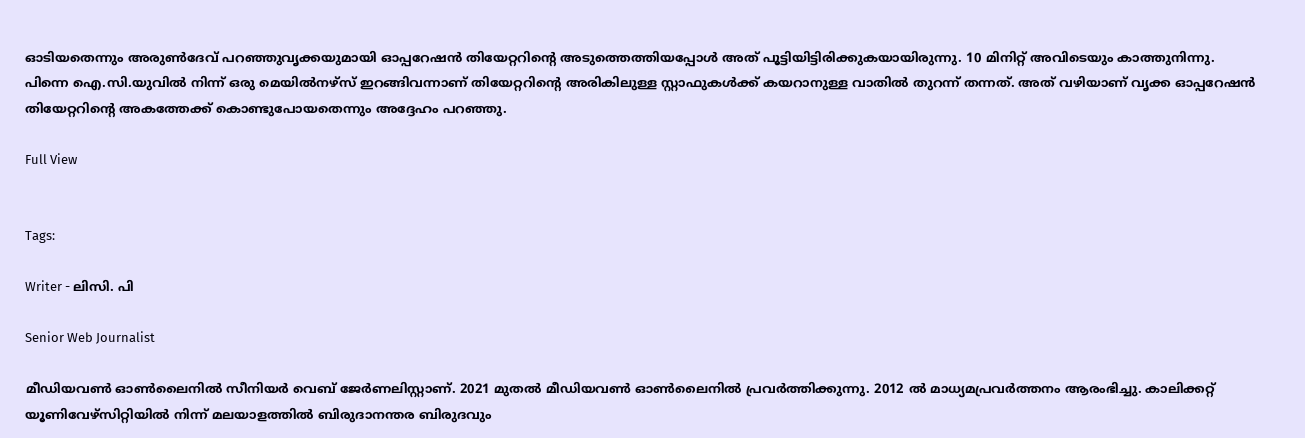ഓടിയതെന്നും അരുൺദേവ് പറഞ്ഞുവൃക്കയുമായി ഓപ്പറേഷൻ തിയേറ്ററിന്റെ അടുത്തെത്തിയപ്പോൾ അത് പൂട്ടിയിട്ടിരിക്കുകയായിരുന്നു. 10 മിനിറ്റ് അവിടെയും കാത്തുനിന്നു. പിന്നെ ഐ.സി.യുവിൽ നിന്ന് ഒരു മെയിൽനഴ്‌സ് ഇറങ്ങിവന്നാണ് തിയേറ്ററിന്റെ അരികിലുള്ള സ്റ്റാഫുകൾക്ക് കയറാനുള്ള വാതിൽ തുറന്ന് തന്നത്. അത് വഴിയാണ് വൃക്ക ഓപ്പറേഷൻ തിയേറ്ററിന്റെ അകത്തേക്ക് കൊണ്ടുപോയതെന്നും അദ്ദേഹം പറഞ്ഞു.

Full View


Tags:

Writer - ലിസി. പി

Senior Web Journalist

മീഡിയവൺ ഓൺലൈനിൽ സീനിയർ വെബ് ജേർണലിസ്റ്റാണ്. 2021 മുതൽ മീഡിയവൺ ഓൺലൈനിൽ പ്രവർത്തിക്കുന്നു. 2012 ല്‍ മാധ്യമപ്രവര്‍ത്തനം ആരംഭിച്ചു. കാലിക്കറ്റ് യൂണിവേഴ്‌സിറ്റിയിൽ നിന്ന് മലയാളത്തിൽ ബിരുദാനന്തര ബിരുദവും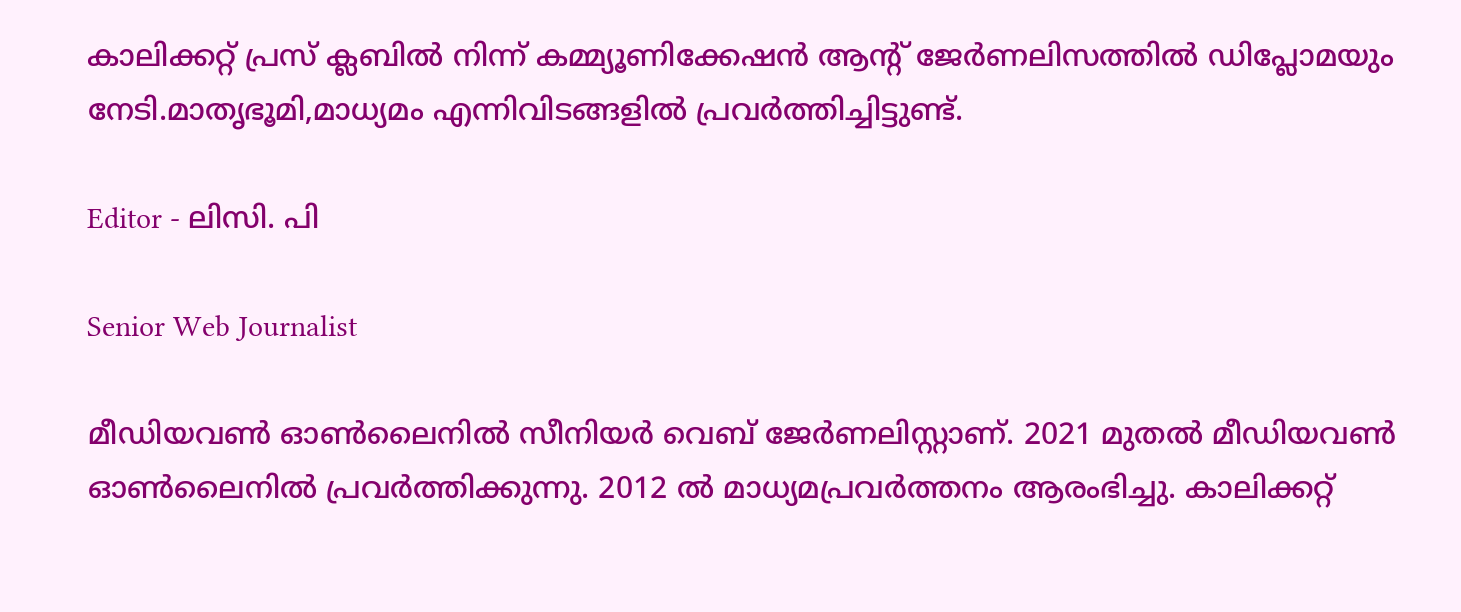കാലിക്കറ്റ് പ്രസ് ക്ലബിൽ നിന്ന് കമ്മ്യൂണിക്കേഷൻ ആന്റ് ജേർണലിസത്തിൽ ഡിപ്ലോമയും നേടി.മാതൃഭൂമി,മാധ്യമം എന്നിവിടങ്ങളിൽ പ്രവർത്തിച്ചിട്ടുണ്ട്.

Editor - ലിസി. പി

Senior Web Journalist

മീഡിയവൺ ഓൺലൈനിൽ സീനിയർ വെബ് ജേർണലിസ്റ്റാണ്. 2021 മുതൽ മീഡിയവൺ ഓൺലൈനിൽ പ്രവർത്തിക്കുന്നു. 2012 ല്‍ മാധ്യമപ്രവര്‍ത്തനം ആരംഭിച്ചു. കാലിക്കറ്റ്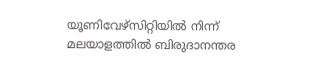യൂണിവേഴ്‌സിറ്റിയിൽ നിന്ന് മലയാളത്തിൽ ബിരുദാനന്തര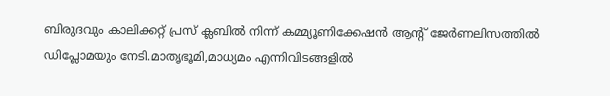ബിരുദവും കാലിക്കറ്റ് പ്രസ് ക്ലബിൽ നിന്ന് കമ്മ്യൂണിക്കേഷൻ ആന്റ് ജേർണലിസത്തിൽ ഡിപ്ലോമയും നേടി.മാതൃഭൂമി,മാധ്യമം എന്നിവിടങ്ങളിൽ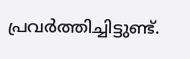പ്രവർത്തിച്ചിട്ടുണ്ട്.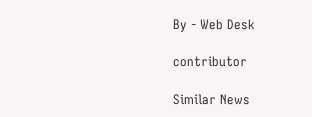By - Web Desk

contributor

Similar News